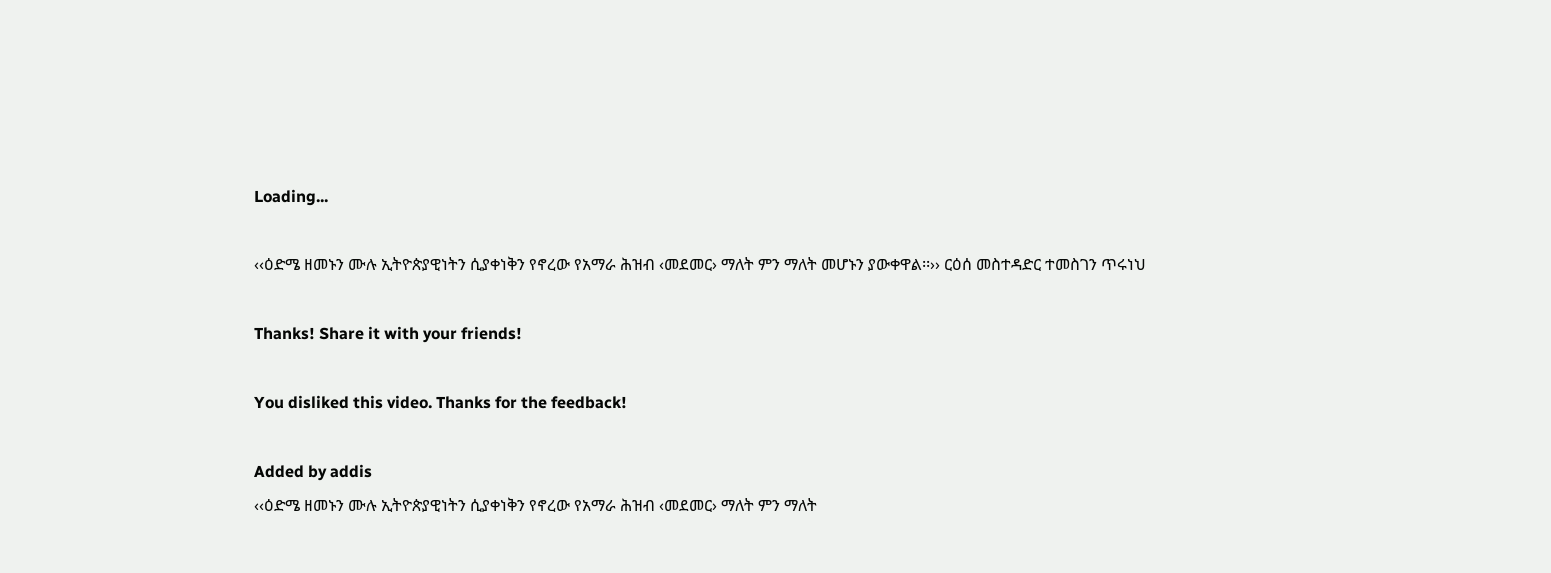Loading...

‹‹ዕድሜ ዘመኑን ሙሉ ኢትዮጵያዊነትን ሲያቀነቅን የኖረው የአማራ ሕዝብ ‹መደመር› ማለት ምን ማለት መሆኑን ያውቀዋል፡፡›› ርዕሰ መስተዳድር ተመስገን ጥሩነህ

Thanks! Share it with your friends!

You disliked this video. Thanks for the feedback!

Added by addis
‹‹ዕድሜ ዘመኑን ሙሉ ኢትዮጵያዊነትን ሲያቀነቅን የኖረው የአማራ ሕዝብ ‹መደመር› ማለት ምን ማለት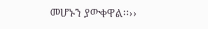መሆኑን ያውቀዋል፡፡››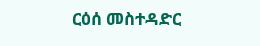ርዕሰ መስተዳድር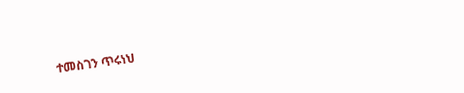ተመስገን ጥሩነህ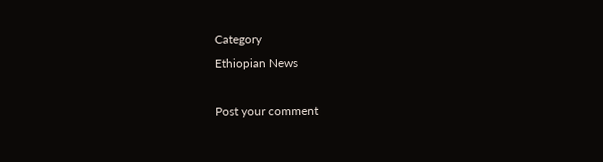Category
Ethiopian News

Post your comment